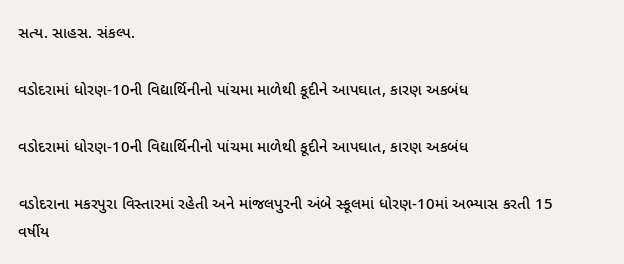સત્ય. સાહસ. સંકલ્પ.

વડોદરામાં ધોરણ-10ની વિદ્યાર્થિનીનો પાંચમા માળેથી કૂદીને આપઘાત, કારણ અકબંધ

વડોદરામાં ધોરણ-10ની વિદ્યાર્થિનીનો પાંચમા માળેથી કૂદીને આપઘાત, કારણ અકબંધ

વડોદરાના મકરપુરા વિસ્તારમાં રહેતી અને માંજલપુરની અંબે સ્કૂલમાં ધોરણ-10માં અભ્યાસ કરતી 15 વર્ષીય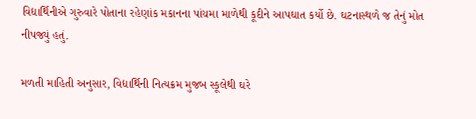વિદ્યાર્થિનીએ ગુરુવારે પોતાના રહેણાંક મકાનના પાંચમા માળેથી કૂદીને આપઘાત કર્યો છે. ઘટનાસ્થળે જ તેનું મોત નીપજ્યું હતું.

મળતી માહિતી અનુસાર, વિદ્યાર્થિની નિત્યક્રમ મુજબ સ્કૂલેથી ઘરે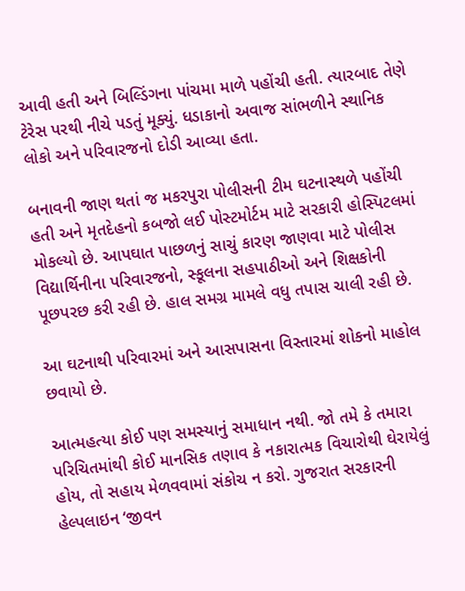આવી હતી અને બિલ્ડિંગના પાંચમા માળે પહોંચી હતી. ત્યારબાદ તેણે ટેરેસ પરથી નીચે પડતું મૂક્યું. ધડાકાનો અવાજ સાંભળીને સ્થાનિક લોકો અને પરિવારજનો દોડી આવ્યા હતા.

બનાવની જાણ થતાં જ મકરપુરા પોલીસની ટીમ ઘટનાસ્થળે પહોંચી હતી અને મૃતદેહનો કબજો લઈ પોસ્ટમોર્ટમ માટે સરકારી હોસ્પિટલમાં મોકલ્યો છે. આપઘાત પાછળનું સાચું કારણ જાણવા માટે પોલીસ વિદ્યાર્થિનીના પરિવારજનો, સ્કૂલના સહપાઠીઓ અને શિક્ષકોની પૂછપરછ કરી રહી છે. હાલ સમગ્ર મામલે વધુ તપાસ ચાલી રહી છે.

આ ઘટનાથી પરિવારમાં અને આસપાસના વિસ્તારમાં શોકનો માહોલ છવાયો છે.

આત્મહત્યા કોઈ પણ સમસ્યાનું સમાધાન નથી. જો તમે કે તમારા પરિચિતમાંથી કોઈ માનસિક તણાવ કે નકારાત્મક વિચારોથી ઘેરાયેલું હોય, તો સહાય મેળવવામાં સંકોચ ન કરો. ગુજરાત સરકારની હેલ્પલાઇન ‘જીવન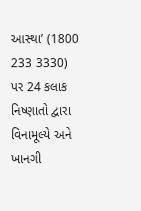આસ્થા’ (1800 233 3330) પર 24 કલાક નિષ્ણાતો દ્વારા વિનામૂલ્યે અને ખાનગી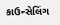કાઉન્સેલિંગ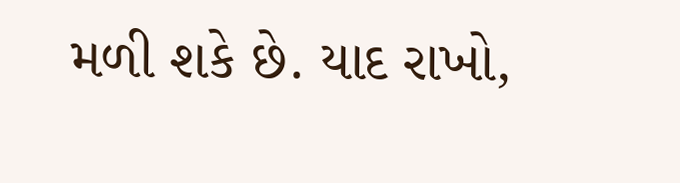મળી શકે છે. યાદ રાખો,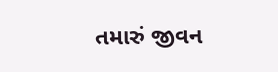તમારું જીવન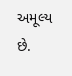અમૂલ્ય છે.